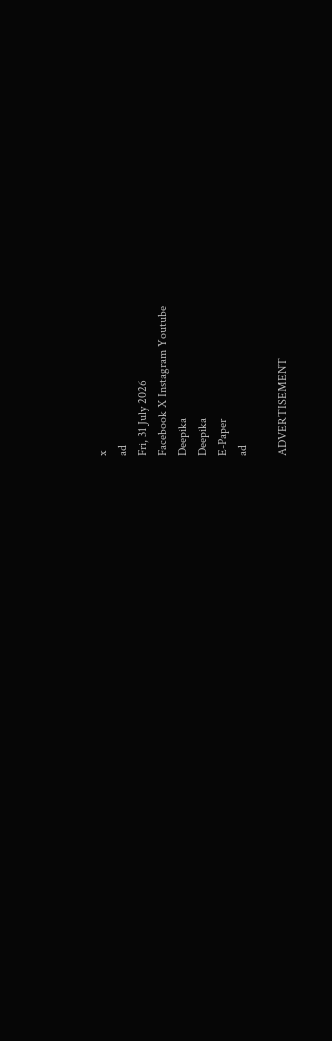x
ad
Fri, 31 July 2026
Facebook X Instagram Youtube
Deepika
Deepika
E-Paper
ad

ADVERTISEMENT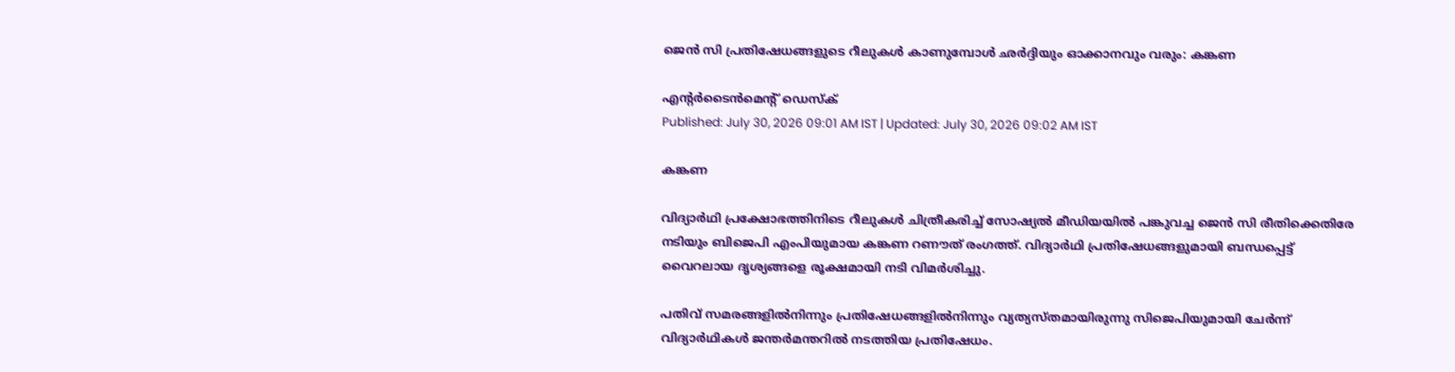ജെൻ സി പ്രതിഷേധങ്ങളുടെ റീലുകൾ കാണുമ്പോൾ ഛർദ്ദിയും ഓക്കാനവും വരും: കങ്കണ

എന്‍റർടൈൻമെന്‍റ് ഡെസ്ക്
Published: July 30, 2026 09:01 AM IST | Updated: July 30, 2026 09:02 AM IST

കങ്കണ

വിദ്യാർഥി പ്രക്ഷോഭത്തിനിടെ റീലുകൾ ചിത്രീകരിച്ച് സോഷ്യൽ മീഡിയയിൽ പങ്കുവച്ച ജെൻ സി രീതിക്കെതിരേ നടിയും ബിജെപി എംപിയുമായ കങ്കണ റണൗത് രംഗത്ത്. വിദ്യാർഥി പ്രതിഷേധങ്ങളുമായി ബന്ധപ്പെട്ട് വൈറലായ ദൃശ്യങ്ങളെ രൂക്ഷമായി നടി വിമർശിച്ചു.

പതിവ് സമരങ്ങളിൽനിന്നും പ്രതിഷേധങ്ങളിൽനിന്നും വ്യത്യസ്തമായിരുന്നു സിജെപിയുമായി ചേർന്ന് വിദ്യാർഥികൾ ജന്തർമന്തറിൽ നടത്തിയ പ്രതിഷേധം.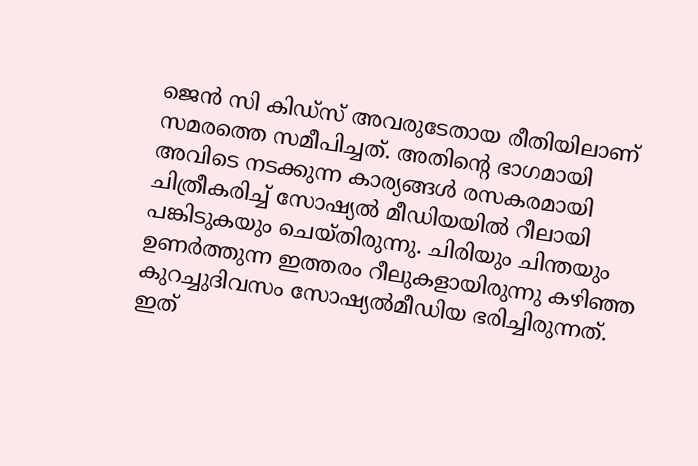ജെൻ സി കിഡ്സ് അവരുടേതായ രീതിയിലാണ് സമരത്തെ സമീപിച്ചത്. അതിന്‍റെ ഭാഗമായി അവിടെ നടക്കുന്ന കാര്യങ്ങൾ രസകരമായി ചിത്രീകരിച്ച് സോഷ്യൽ മീഡിയയിൽ റീലായി പങ്കിടുകയും ചെയ്തിരുന്നു. ചിരിയും ചിന്തയും ഉണർത്തുന്ന ഇത്തരം റീലുകളായിരുന്നു കഴിഞ്ഞ കുറച്ചുദിവസം സോഷ്യൽമീഡിയ ഭരിച്ചിരുന്നത്. ഇത്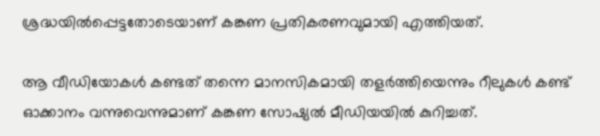ശ്രദ്ധയിൽപ്പെട്ടതോടെയാണ് കങ്കണ പ്രതികരണവുമായി എത്തിയത്.

ആ വീഡിയോകൾ കണ്ടത് തന്നെ മാനസികമായി തളർത്തിയെന്നും റീലുകൾ കണ്ട് ഓക്കാനം വന്നുവെന്നുമാണ് കങ്കണ സോഷ്യൽ മീഡിയയിൽ കുറിച്ചത്.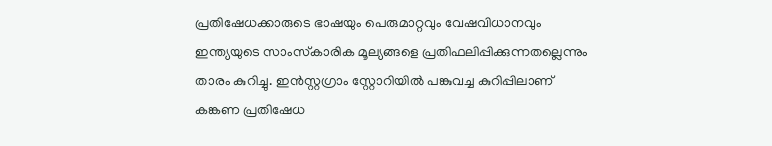പ്രതിഷേധക്കാരുടെ ഭാഷയും പെരുമാറ്റവും വേഷവിധാനവും ഇന്ത്യയുടെ സാംസ്‌കാരിക മൂല്യങ്ങളെ പ്രതിഫലിപ്പിക്കുന്നതല്ലെന്നും താരം കുറിച്ചു. ഇൻസ്റ്റഗ്രാം സ്റ്റോറിയിൽ പങ്കുവച്ച കുറിപ്പിലാണ് കങ്കണ പ്രതിഷേധ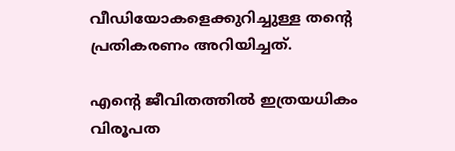വീഡിയോകളെക്കുറിച്ചുള്ള തന്‍റെ പ്രതികരണം അറിയിച്ചത്.

എന്‍റെ ജീവിതത്തിൽ ഇത്രയധികം വിരൂപത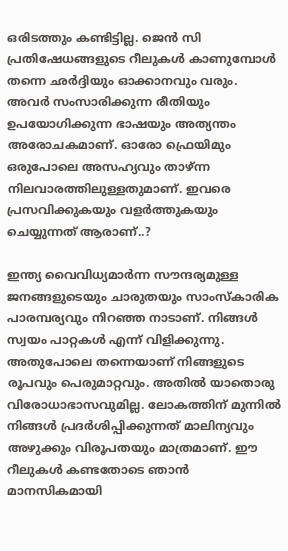ഒരിടത്തും കണ്ടിട്ടില്ല. ജെൻ സി പ്രതിഷേധങ്ങളുടെ റീലുകൾ കാണുമ്പോൾ തന്നെ ഛർദ്ദിയും ഓക്കാനവും വരും. അവർ സംസാരിക്കുന്ന രീതിയും ഉപയോഗിക്കുന്ന ഭാഷയും അത്യന്തം അരോചകമാണ്. ഓരോ ഫ്രെയിമും ഒരുപോലെ അസഹ്യവും താഴ്ന്ന നിലവാരത്തിലുള്ളതുമാണ്. ഇവരെ പ്രസവിക്കുകയും വളർത്തുകയും ചെയ്യുന്നത് ആരാണ്..?

ഇന്ത്യ വൈവിധ്യമാർന്ന സൗന്ദര്യമുള്ള ജനങ്ങളുടെയും ചാരുതയും സാംസ്‌കാരിക പാരമ്പര്യവും നിറഞ്ഞ നാടാണ്. നിങ്ങൾ സ്വയം പാറ്റകൾ എന്ന് വിളിക്കുന്നു. അതുപോലെ തന്നെയാണ് നിങ്ങളുടെ രൂപവും പെരുമാറ്റവും. അതിൽ യാതൊരു വിരോധാഭാസവുമില്ല. ലോകത്തിന് മുന്നിൽ നിങ്ങൾ പ്രദർശിപ്പിക്കുന്നത് മാലിന്യവും അഴുക്കും വിരൂപതയും മാത്രമാണ്. ഈ റീലുകൾ കണ്ടതോടെ ഞാൻ മാനസികമായി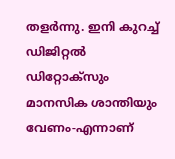തളർന്നു. ഇനി കുറച്ച് ഡിജിറ്റൽ ഡിറ്റോക്സും മാനസിക ശാന്തിയും വേണം-എന്നാണ്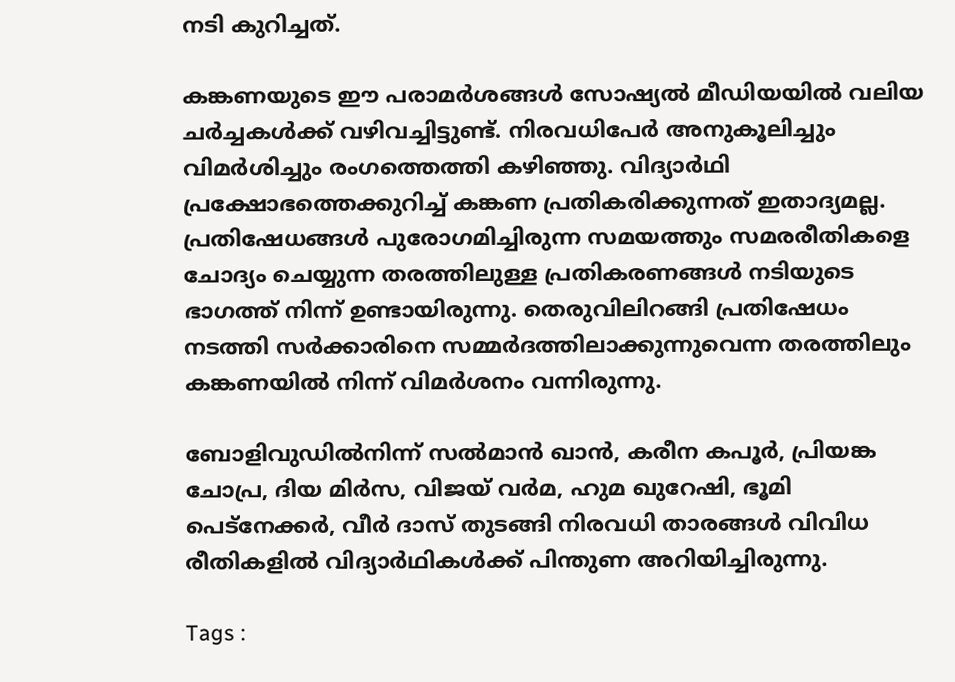നടി കുറിച്ചത്.

കങ്കണയുടെ ഈ പരാമർശങ്ങൾ സോഷ്യൽ മീഡിയയിൽ വലിയ ചർച്ചകൾക്ക് വഴിവച്ചിട്ടുണ്ട്. നിരവധിപേർ അനുകൂലിച്ചും വിമർശിച്ചും രംഗത്തെത്തി കഴിഞ്ഞു. വിദ്യാർഥി പ്രക്ഷോഭത്തെക്കുറിച്ച് കങ്കണ പ്രതികരിക്കുന്നത് ഇതാദ്യമല്ല. പ്രതിഷേധങ്ങൾ പുരോഗമിച്ചിരുന്ന സമയത്തും സമരരീതികളെ ചോദ്യം ചെയ്യുന്ന തരത്തിലുള്ള പ്രതികരണങ്ങൾ നടിയുടെ ഭാഗത്ത് നിന്ന് ഉണ്ടായിരുന്നു. തെരുവിലിറങ്ങി പ്രതിഷേധം നടത്തി സർക്കാരിനെ സമ്മർദത്തിലാക്കുന്നുവെന്ന തരത്തിലും കങ്കണയിൽ നിന്ന് വിമർശനം വന്നിരുന്നു.

ബോളിവുഡിൽനിന്ന് സൽമാൻ ഖാൻ, കരീന കപൂർ, പ്രിയങ്ക ചോപ്ര, ദിയ മിർസ, വിജയ് വർമ, ഹുമ ഖുറേഷി, ഭൂമി പെട്നേക്കർ, വീർ ദാസ് തുടങ്ങി നിരവധി താരങ്ങൾ വിവിധ രീതികളിൽ വിദ്യാർഥികൾക്ക് പിന്തുണ അറിയിച്ചിരുന്നു.

Tags :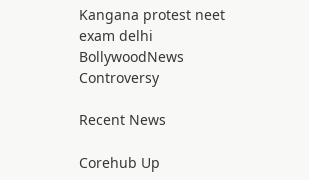Kangana protest neet exam delhi BollywoodNews Controversy

Recent News

Corehub Up